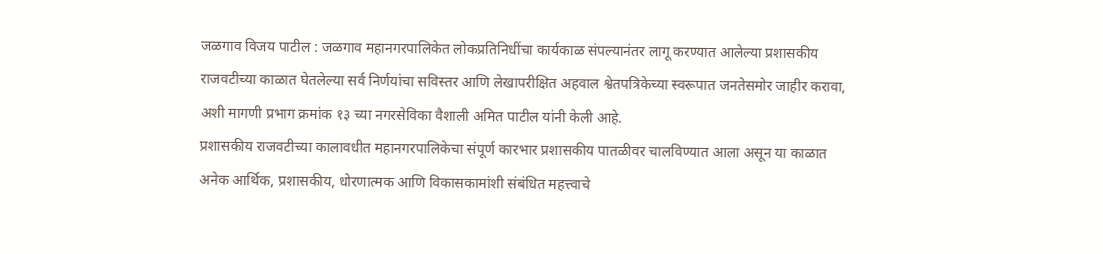जळगाव विजय पाटील : जळगाव महानगरपालिकेत लोकप्रतिनिधींचा कार्यकाळ संपल्यानंतर लागू करण्यात आलेल्या प्रशासकीय राजवटीच्या काळात घेतलेल्या सर्व निर्णयांचा सविस्तर आणि लेखापरीक्षित अहवाल श्वेतपत्रिकेच्या स्वरूपात जनतेसमोर जाहीर करावा, अशी मागणी प्रभाग क्रमांक १३ च्या नगरसेविका वैशाली अमित पाटील यांनी केली आहे.
प्रशासकीय राजवटीच्या कालावधीत महानगरपालिकेचा संपूर्ण कारभार प्रशासकीय पातळीवर चालविण्यात आला असून या काळात अनेक आर्थिक, प्रशासकीय, धोरणात्मक आणि विकासकामांशी संबंधित महत्त्वाचे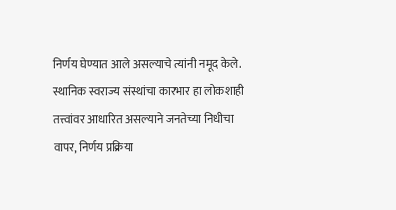निर्णय घेण्यात आले असल्याचे त्यांनी नमूद केले. स्थानिक स्वराज्य संस्थांचा कारभार हा लोकशाही तत्त्वांवर आधारित असल्याने जनतेच्या निधीचा वापर, निर्णय प्रक्रिया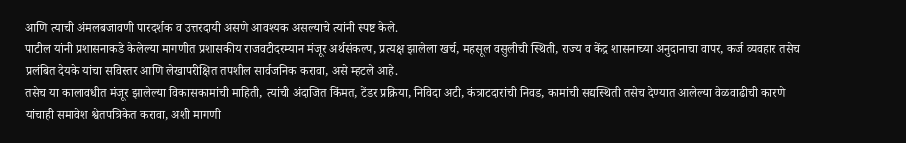आणि त्याची अंमलबजावणी पारदर्शक व उत्तरदायी असणे आवश्यक असल्याचे त्यांनी स्पष्ट केले.
पाटील यांनी प्रशासनाकडे केलेल्या मागणीत प्रशासकीय राजवटीदरम्यान मंजूर अर्थसंकल्प, प्रत्यक्ष झालेला खर्च, महसूल वसुलीची स्थिती, राज्य व केंद्र शासनाच्या अनुदानाचा वापर, कर्ज व्यवहार तसेच प्रलंबित देयके यांचा सविस्तर आणि लेखापरीक्षित तपशील सार्वजनिक करावा, असे म्हटले आहे.
तसेच या कालावधीत मंजूर झालेल्या विकासकामांची माहिती, त्यांची अंदाजित किंमत, टेंडर प्रक्रिया, निविदा अटी, कंत्राटदारांची निवड, कामांची सद्यस्थिती तसेच देण्यात आलेल्या वेळवाढीची कारणे यांचाही समावेश श्वेतपत्रिकेत करावा, अशी मागणी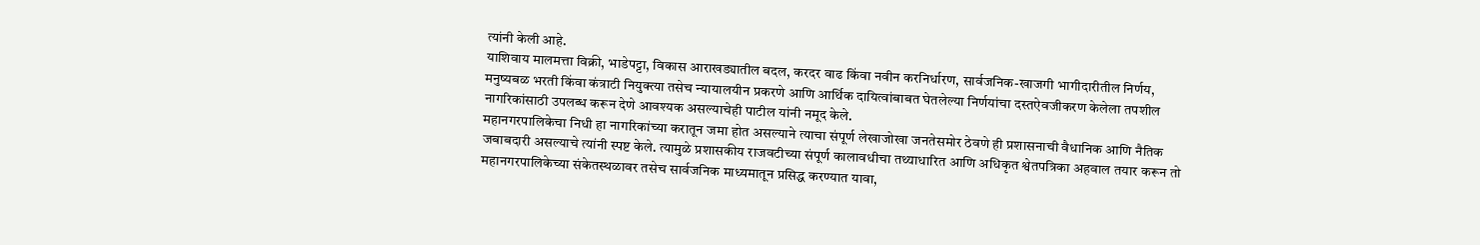त्यांनी केली आहे.
याशिवाय मालमत्ता विक्री, भाडेपट्टा, विकास आराखड्यातील बदल, करदर वाढ किंवा नवीन करनिर्धारण, सार्वजनिक-खाजगी भागीदारीतील निर्णय, मनुष्यबळ भरती किंवा कंत्राटी नियुक्त्या तसेच न्यायालयीन प्रकरणे आणि आर्थिक दायित्वांबाबत घेतलेल्या निर्णयांचा दस्तऐवजीकरण केलेला तपशील नागरिकांसाठी उपलब्ध करून देणे आवश्यक असल्याचेही पाटील यांनी नमूद केले.
महानगरपालिकेचा निधी हा नागरिकांच्या करातून जमा होत असल्याने त्याचा संपूर्ण लेखाजोखा जनतेसमोर ठेवणे ही प्रशासनाची वैधानिक आणि नैतिक जबाबदारी असल्याचे त्यांनी स्पष्ट केले. त्यामुळे प्रशासकीय राजवटीच्या संपूर्ण कालावधीचा तथ्याधारित आणि अधिकृत श्वेतपत्रिका अहवाल तयार करून तो महानगरपालिकेच्या संकेतस्थळावर तसेच सार्वजनिक माध्यमातून प्रसिद्ध करण्यात यावा,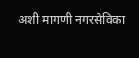अशी मागणी नगरसेविका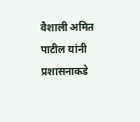वैशाली अमित पाटील यांनी प्रशासनाकडे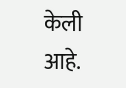केली आहे.